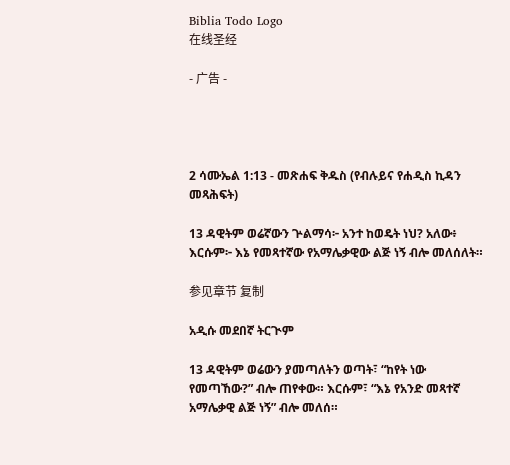Biblia Todo Logo
在线圣经

- 广告 -




2 ሳሙኤል 1:13 - መጽሐፍ ቅዱስ (የብሉይና የሐዲስ ኪዳን መጻሕፍት)

13 ዳዊትም ወሬኛውን ጕልማሳ፦ አንተ ከወዴት ነህ? አለው፥ እርሱም፦ እኔ የመጻተኛው የአማሌቃዊው ልጅ ነኝ ብሎ መለሰለት።

参见章节 复制

አዲሱ መደበኛ ትርጒም

13 ዳዊትም ወሬውን ያመጣለትን ወጣት፣ “ከየት ነው የመጣኸው?” ብሎ ጠየቀው። እርሱም፣ “እኔ የአንድ መጻተኛ አማሌቃዊ ልጅ ነኝ” ብሎ መለሰ።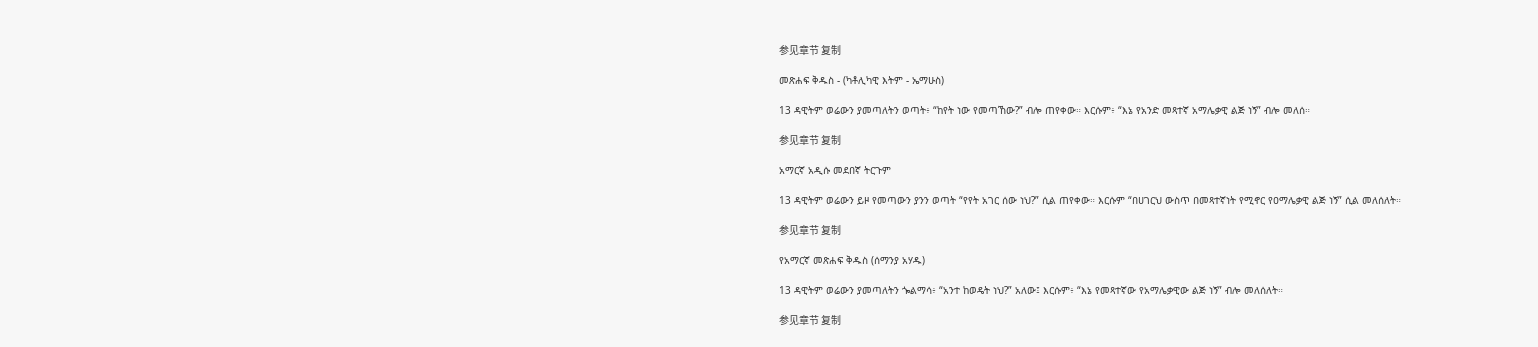参见章节 复制

መጽሐፍ ቅዱስ - (ካቶሊካዊ እትም - ኤማሁስ)

13 ዳዊትም ወሬውን ያመጣለትን ወጣት፥ “ከየት ነው የመጣኸው?” ብሎ ጠየቀው። እርሱም፥ “እኔ የአንድ መጻተኛ አማሌቃዊ ልጅ ነኝ” ብሎ መለሰ።

参见章节 复制

አማርኛ አዲሱ መደበኛ ትርጉም

13 ዳዊትም ወሬውን ይዞ የመጣውን ያንን ወጣት “የየት አገር ሰው ነህ?” ሲል ጠየቀው። እርሱም “በሀገርህ ውስጥ በመጻተኛነት የሚኖር የዐማሌቃዊ ልጅ ነኝ” ሲል መለሰለት።

参见章节 复制

የአማርኛ መጽሐፍ ቅዱስ (ሰማንያ አሃዱ)

13 ዳዊትም ወሬውን ያመጣለትን ጐልማሳ፥ “አንተ ከወዴት ነህ?” አለው፤ እርሱም፥ “እኔ የመጻተኛው የአማሌቃዊው ልጅ ነኝ” ብሎ መለሰለት።

参见章节 复制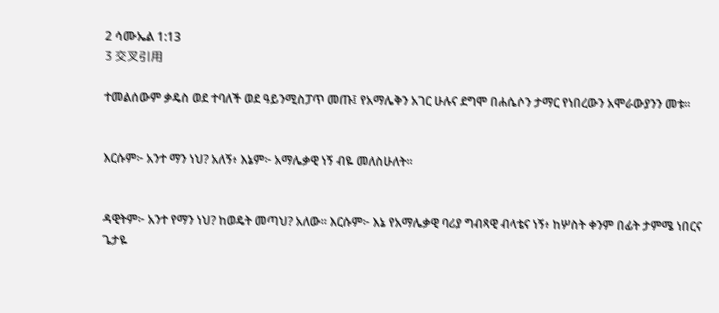2 ሳሙኤል 1:13
3 交叉引用

ተመልሰውም ቃዴስ ወደ ተባለች ወደ ዓይንሚስፓጥ መጡ፤ የአማሌቅን አገር ሁሉና ደግሞ በሐሴሶን ታማር የነበረውን አሞራውያንን መቱ።


እርሱም፦ አንተ ማን ነህ? አለኝ፥ እኔም፦ አማሌቃዊ ነኝ ብዬ መለስሁለት።


ዳዊትም፦ አንተ የማን ነህ? ከወዴት መጣህ? አለው። እርሱም፦ እኔ የአማሌቃዊ ባሪያ ግብጻዊ ብላቴና ነኝ፥ ከሦስት ቀንም በፊት ታምሜ ነበርና ጌታዬ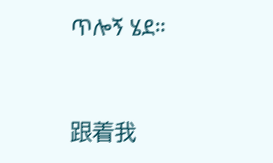ጥሎኝ ሄደ።


跟着我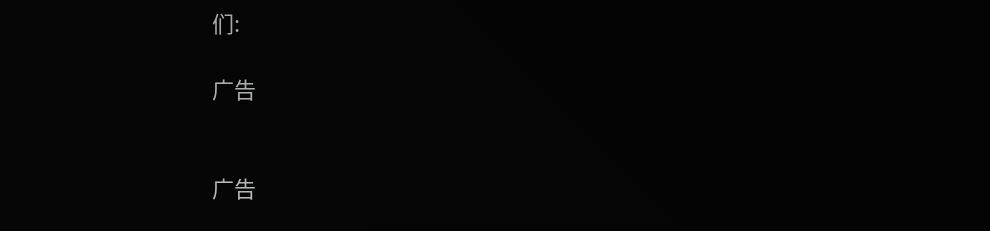们:

广告


广告